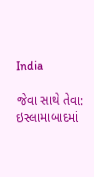India

જેવા સાથે તેવા: ઇસ્લામાબાદમાં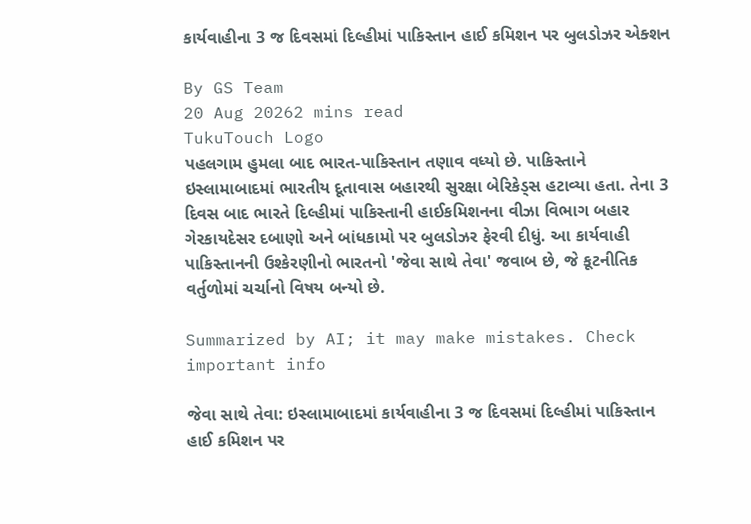કાર્યવાહીના 3 જ દિવસમાં દિલ્હીમાં પાકિસ્તાન હાઈ કમિશન પર બુલડોઝર એક્શન

By GS Team
20 Aug 20262 mins read
TukuTouch Logo
પહલગામ હુમલા બાદ ભારત-પાકિસ્તાન તણાવ વધ્યો છે. પાકિસ્તાને ઇસ્લામાબાદમાં ભારતીય દૂતાવાસ બહારથી સુરક્ષા બેરિકેડ્સ હટાવ્યા હતા. તેના 3 દિવસ બાદ ભારતે દિલ્હીમાં પાકિસ્તાની હાઈકમિશનના વીઝા વિભાગ બહાર ગેરકાયદેસર દબાણો અને બાંધકામો પર બુલડોઝર ફેરવી દીધું. આ કાર્યવાહી પાકિસ્તાનની ઉશ્કેરણીનો ભારતનો 'જેવા સાથે તેવા' જવાબ છે, જે કૂટનીતિક વર્તુળોમાં ચર્ચાનો વિષય બન્યો છે.

Summarized by AI; it may make mistakes. Check important info

જેવા સાથે તેવા: ઇસ્લામાબાદમાં કાર્યવાહીના 3 જ દિવસમાં દિલ્હીમાં પાકિસ્તાન હાઈ કમિશન પર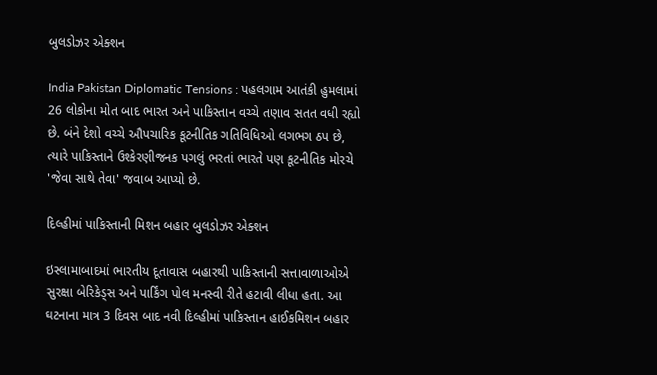બુલડોઝર એક્શન

India Pakistan Diplomatic Tensions : પહલગામ આતંકી હુમલામાં 26 લોકોના મોત બાદ ભારત અને પાકિસ્તાન વચ્ચે તણાવ સતત વધી રહ્યો છે. બંને દેશો વચ્ચે ઔપચારિક કૂટનીતિક ગતિવિધિઓ લગભગ ઠપ છે, ત્યારે પાકિસ્તાને ઉશ્કેરણીજનક પગલું ભરતાં ભારતે પણ કૂટનીતિક મોરચે 'જેવા સાથે તેવા' જવાબ આપ્યો છે.

દિલ્હીમાં પાકિસ્તાની મિશન બહાર બુલડોઝર એક્શન

ઇસ્લામાબાદમાં ભારતીય દૂતાવાસ બહારથી પાકિસ્તાની સત્તાવાળાઓએ સુરક્ષા બેરિકેડ્સ અને પાર્કિંગ પોલ મનસ્વી રીતે હટાવી લીધા હતા. આ ઘટનાના માત્ર 3 દિવસ બાદ નવી દિલ્હીમાં પાકિસ્તાન હાઈકમિશન બહાર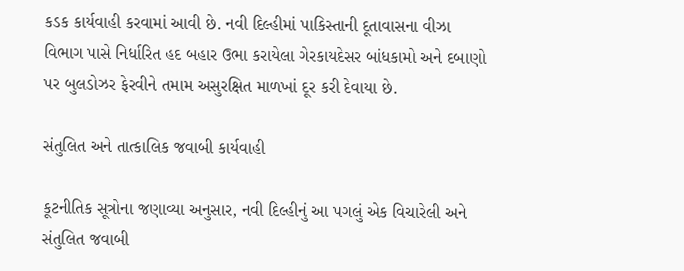કડક કાર્યવાહી કરવામાં આવી છે. નવી દિલ્હીમાં પાકિસ્તાની દૂતાવાસના વીઝા વિભાગ પાસે નિર્ધારિત હદ બહાર ઉભા કરાયેલા ગેરકાયદેસર બાંધકામો અને દબાણો પર બુલડોઝર ફેરવીને તમામ અસુરક્ષિત માળખાં દૂર કરી દેવાયા છે.

સંતુલિત અને તાત્કાલિક જવાબી કાર્યવાહી

કૂટનીતિક સૂત્રોના જણાવ્યા અનુસાર, નવી દિલ્હીનું આ પગલું એક વિચારેલી અને સંતુલિત જવાબી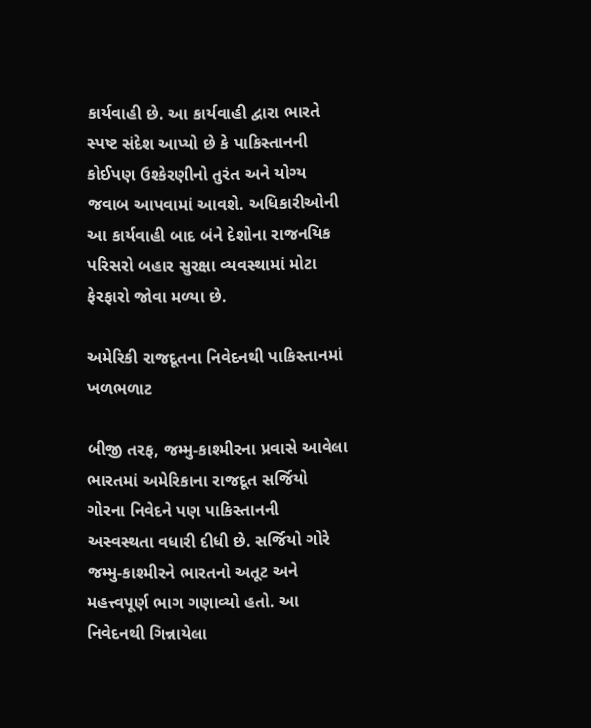કાર્યવાહી છે. આ કાર્યવાહી દ્વારા ભારતે સ્પષ્ટ સંદેશ આપ્યો છે કે પાકિસ્તાનની કોઈપણ ઉશ્કેરણીનો તુરંત અને યોગ્ય જવાબ આપવામાં આવશે. અધિકારીઓની આ કાર્યવાહી બાદ બંને દેશોના રાજનયિક પરિસરો બહાર સુરક્ષા વ્યવસ્થામાં મોટા ફેરફારો જોવા મળ્યા છે.

અમેરિકી રાજદૂતના નિવેદનથી પાકિસ્તાનમાં ખળભળાટ

બીજી તરફ, જમ્મુ-કાશ્મીરના પ્રવાસે આવેલા ભારતમાં અમેરિકાના રાજદૂત સર્જિયો ગોરના નિવેદને પણ પાકિસ્તાનની અસ્વસ્થતા વધારી દીધી છે. સર્જિયો ગોરે જમ્મુ-કાશ્મીરને ભારતનો અતૂટ અને મહત્ત્વપૂર્ણ ભાગ ગણાવ્યો હતો. આ નિવેદનથી ગિન્નાયેલા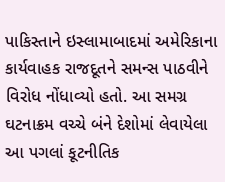પાકિસ્તાને ઇસ્લામાબાદમાં અમેરિકાના કાર્યવાહક રાજદૂતને સમન્સ પાઠવીને વિરોધ નોંધાવ્યો હતો. આ સમગ્ર ઘટનાક્રમ વચ્ચે બંને દેશોમાં લેવાયેલા આ પગલાં કૂટનીતિક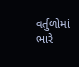વર્તુળોમાં ભારે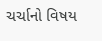ચર્ચાનો વિષય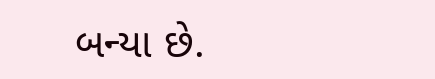બન્યા છે.